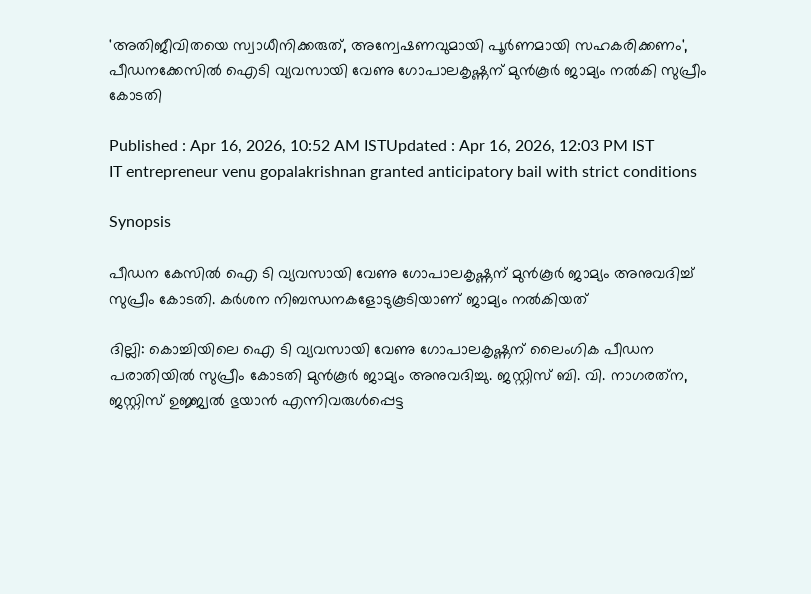'അതിജീവിതയെ സ്വാധീനിക്കരുത്, അന്വേഷണവുമായി പൂർണമായി സഹകരിക്കണം', പീഡനക്കേസില്‍ ഐടി വ്യവസായി വേണു ഗോപാലകൃഷ്ണന് മുൻകൂർ ജാമ്യം നൽകി സുപ്രീം കോടതി

Published : Apr 16, 2026, 10:52 AM ISTUpdated : Apr 16, 2026, 12:03 PM IST
IT entrepreneur venu gopalakrishnan granted anticipatory bail with strict conditions

Synopsis

പീഡന കേസില്‍ ഐ ടി വ്യവസായി വേണു ഗോപാലകൃഷ്ണന് മുൻകൂർ ജാമ്യം അനുവദിച്ച് സുപ്രീം കോടതി. കർശന നിബന്ധനകളോടുകൂടിയാണ് ജാമ്യം നല്‍കിയത്

ദില്ലി: കൊച്ചിയിലെ ഐ ടി വ്യവസായി വേണു ഗോപാലകൃഷ്ണന് ലൈംഗിക പീഡന പരാതിയില്‍ സുപ്രീം കോടതി മുന്‍കൂര്‍ ജാമ്യം അനുവദിച്ചു. ജസ്റ്റിസ് ബി. വി. നാഗരത്‌ന, ജസ്റ്റിസ് ഉജ്ജ്വല്‍ ഭുയാന്‍ എന്നിവരുള്‍പ്പെട്ട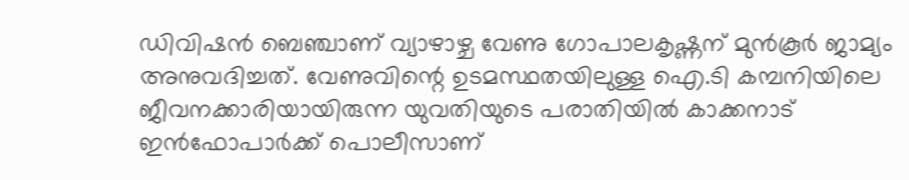ഡിവിഷന്‍ ബെഞ്ചാണ് വ്യാഴാഴ്ച വേണു ഗോപാലകൃഷ്ണന് മുന്‍കൂര്‍ ജാമ്യം അനുവദിച്ചത്. വേണുവിന്റെ ഉടമസ്ഥതയിലുള്ള ഐ.ടി കമ്പനിയിലെ ജീവനക്കാരിയായിരുന്ന യുവതിയുടെ പരാതിയില്‍ കാക്കനാട് ഇന്‍ഫോപാര്‍ക്ക് പൊലീസാണ്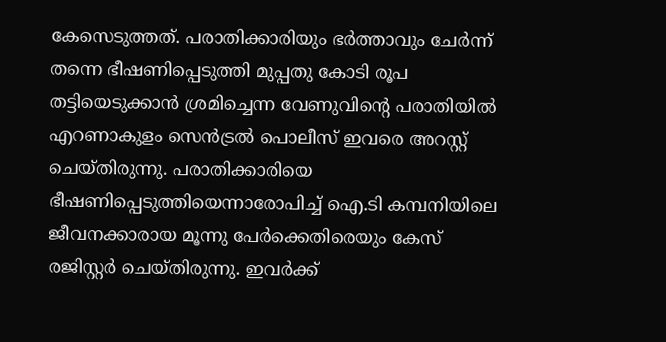കേസെടുത്തത്. പരാതിക്കാരിയും ഭര്‍ത്താവും ചേര്‍ന്ന് തന്നെ ഭീഷണിപ്പെടുത്തി മുപ്പതു കോടി രൂപ തട്ടിയെടുക്കാന്‍ ശ്രമിച്ചെന്ന വേണുവിന്റെ പരാതിയില്‍ എറണാകുളം സെന്‍ട്രല്‍ പൊലീസ് ഇവരെ അറസ്റ്റ് ചെയ്തിരുന്നു. പരാതിക്കാരിയെ ഭീഷണിപ്പെടുത്തിയെന്നാരോപിച്ച് ഐ.ടി കമ്പനിയിലെ ജീവനക്കാരായ മൂന്നു പേര്‍ക്കെതിരെയും കേസ് രജിസ്റ്റര്‍ ചെയ്തിരുന്നു. ഇവര്‍ക്ക്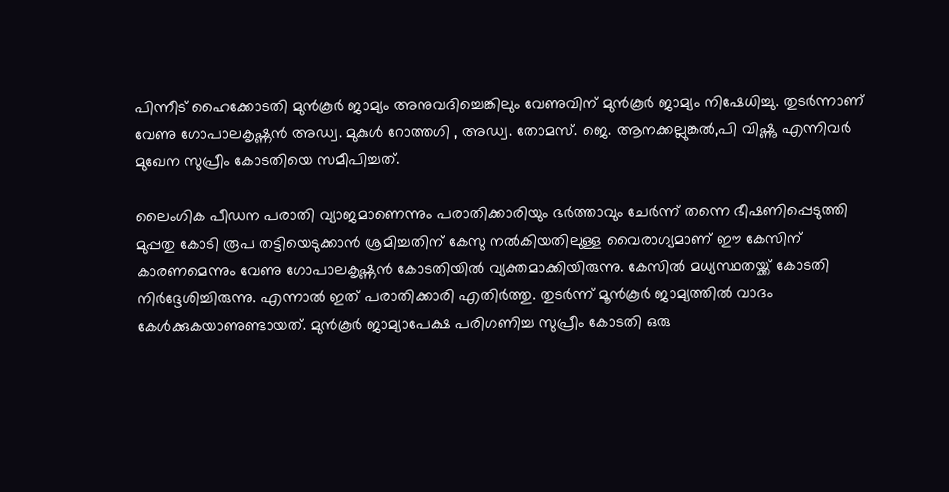പിന്നീട് ഹൈക്കോടതി മുന്‍കൂര്‍ ജാമ്യം അനുവദിച്ചെങ്കിലും വേണുവിന് മുന്‍കൂര്‍ ജാമ്യം നിഷേധിച്ചു. തുടര്‍ന്നാണ് വേണു ഗോപാലകൃഷ്ണന്‍ അഡ്വ. മുകുള്‍ റോത്തഗി , അഡ്വ. തോമസ്. ജെ. ആനക്കല്ലുങ്കല്‍,പി വിഷ്ണു എന്നിവര്‍ മുഖേന സുപ്രീം കോടതിയെ സമീപിച്ചത്.

ലൈംഗിക പീഡന പരാതി വ്യാജമാണെന്നും പരാതിക്കാരിയും ഭര്‍ത്താവും ചേര്‍ന്ന് തന്നെ ഭീഷണിപ്പെടുത്തി മുപ്പതു കോടി രൂപ തട്ടിയെടുക്കാന്‍ ശ്രമിച്ചതിന് കേസു നല്‍കിയതിലുള്ള വൈരാഗ്യമാണ് ഈ കേസിന് കാരണമെന്നും വേണു ഗോപാലകൃഷ്ണന്‍ കോടതിയില്‍ വ്യക്തമാക്കിയിരുന്നു. കേസിൽ മധ്യസ്ഥതയ്ക്ക് കോടതി നിർദ്ദേശിച്ചിരുന്നു. എന്നാൽ ഇത് പരാതിക്കാരി എതിർത്തു. തുടർന്ന് മൂൻകൂർ ജാമ്യത്തിൽ വാദം കേൾക്കുകയാണുണ്ടായത്. മുന്‍കൂര്‍ ജാമ്യാപേക്ഷ പരിഗണിച്ച സുപ്രീം കോടതി ഒരു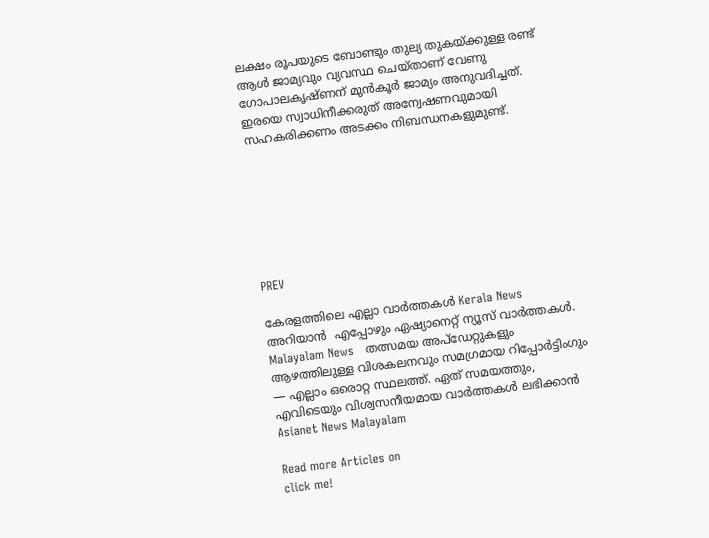ലക്ഷം രൂപയുടെ ബോണ്ടും തുല്യ തുകയ്ക്കുള്ള രണ്ട് ആള്‍ ജാമ്യവും വ്യവസ്ഥ ചെയ്താണ് വേണു ഗോപാലകൃഷ്ണന് മുന്‍കൂര്‍ ജാമ്യം അനുവദിച്ചത്. ഇരയെ സ്വാധിനീക്കരുത് അന്വേഷണവുമായി സഹകരിക്കണം അടക്കം നിബന്ധനകളുമുണ്ട്.







PREV

കേരളത്തിലെ എല്ലാ വാർത്തകൾ Kerala News അറിയാൻ  എപ്പോഴും ഏഷ്യാനെറ്റ് ന്യൂസ് വാർത്തകൾ.  Malayalam News   തത്സമയ അപ്‌ഡേറ്റുകളും ആഴത്തിലുള്ള വിശകലനവും സമഗ്രമായ റിപ്പോർട്ടിംഗും — എല്ലാം ഒരൊറ്റ സ്ഥലത്ത്. ഏത് സമയത്തും, എവിടെയും വിശ്വസനീയമായ വാർത്തകൾ ലഭിക്കാൻ Asianet News Malayalam

Read more Articles on
click me!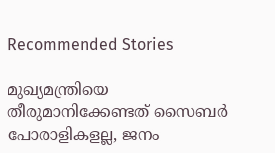Recommended Stories

മുഖ്യമന്ത്രിയെ തീരുമാനിക്കേണ്ടത് സൈബർ പോരാളികളല്ല, ജനം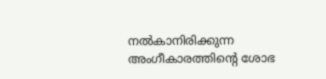നൽകാനിരിക്കുന്ന അംഗീകാരത്തിന്റെ ശോഭ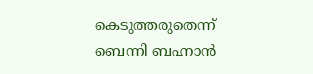കെടുത്തരുതെന്ന് ബെന്നി ബഹ്നാൻ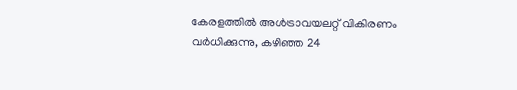കേരളത്തിൽ അൾട്രാവയലറ്റ് വികിരണം വർധിക്കുന്നു, കഴിഞ്ഞ 24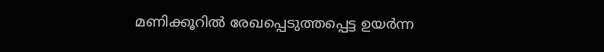മണിക്കൂറിൽ രേഖപ്പെടുത്തപ്പെട്ട ഉയർന്ന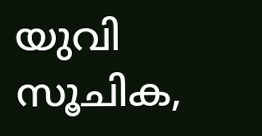യുവി സൂചിക,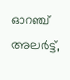ഓറഞ്ച് അലർട്ട്,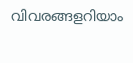വിവരങ്ങളറിയാം